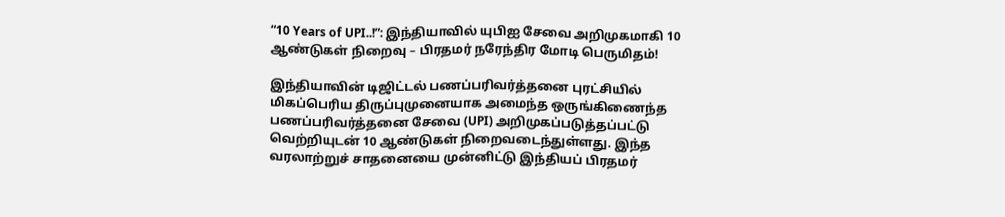“10 Years of UPI..!”: இந்தியாவில் யுபிஐ சேவை அறிமுகமாகி 10 ஆண்டுகள் நிறைவு – பிரதமர் நரேந்திர மோடி பெருமிதம்!

இந்தியாவின் டிஜிட்டல் பணப்பரிவர்த்தனை புரட்சியில் மிகப்பெரிய திருப்புமுனையாக அமைந்த ஒருங்கிணைந்த பணப்பரிவர்த்தனை சேவை (UPI) அறிமுகப்படுத்தப்பட்டு வெற்றியுடன் 10 ஆண்டுகள் நிறைவடைந்துள்ளது. இந்த வரலாற்றுச் சாதனையை முன்னிட்டு இந்தியப் பிரதமர்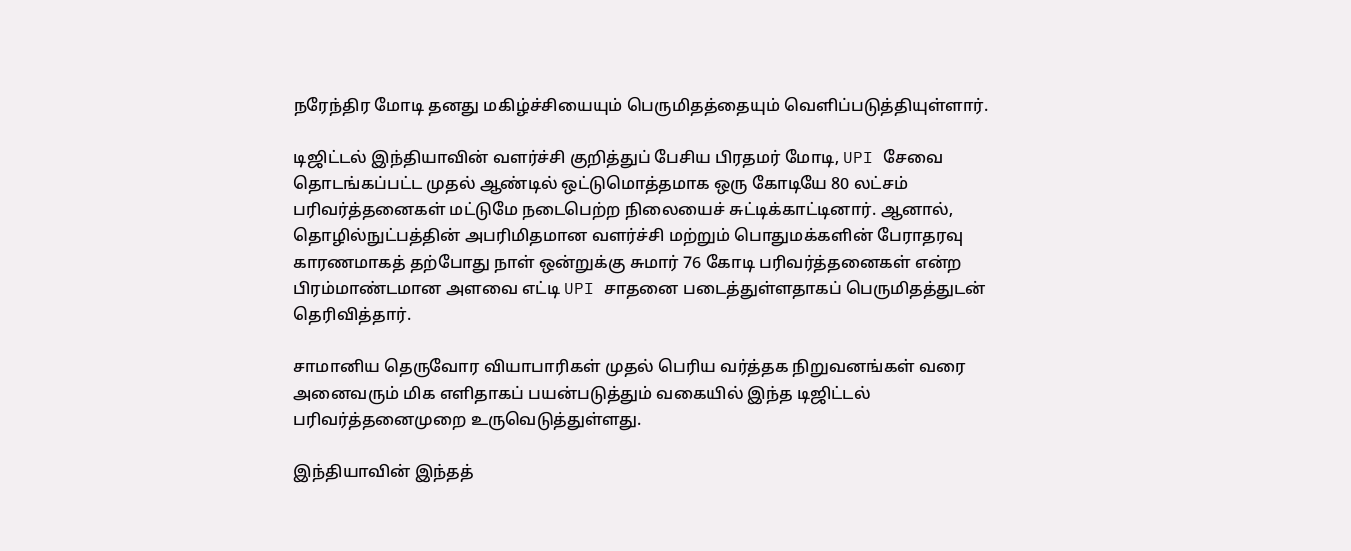நரேந்திர மோடி தனது மகிழ்ச்சியையும் பெருமிதத்தையும் வெளிப்படுத்தியுள்ளார்.

டிஜிட்டல் இந்தியாவின் வளர்ச்சி குறித்துப் பேசிய பிரதமர் மோடி, UPI சேவை தொடங்கப்பட்ட முதல் ஆண்டில் ஒட்டுமொத்தமாக ஒரு கோடியே 80 லட்சம் பரிவர்த்தனைகள் மட்டுமே நடைபெற்ற நிலையைச் சுட்டிக்காட்டினார். ஆனால், தொழில்நுட்பத்தின் அபரிமிதமான வளர்ச்சி மற்றும் பொதுமக்களின் பேராதரவு காரணமாகத் தற்போது நாள் ஒன்றுக்கு சுமார் 76 கோடி பரிவர்த்தனைகள் என்ற பிரம்மாண்டமான அளவை எட்டி UPI சாதனை படைத்துள்ளதாகப் பெருமிதத்துடன் தெரிவித்தார்.

சாமானிய தெருவோர வியாபாரிகள் முதல் பெரிய வர்த்தக நிறுவனங்கள் வரை அனைவரும் மிக எளிதாகப் பயன்படுத்தும் வகையில் இந்த டிஜிட்டல் பரிவர்த்தனைமுறை உருவெடுத்துள்ளது.

இந்தியாவின் இந்தத்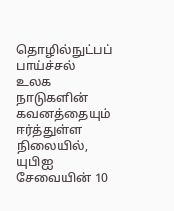தொழில்நுட்பப் பாய்ச்சல் உலக நாடுகளின் கவனத்தையும் ஈர்த்துள்ள நிலையில், யுபிஐ சேவையின் 10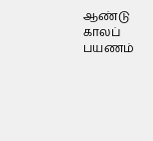ஆண்டு காலப் பயணம்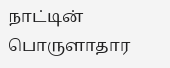நாட்டின் பொருளாதார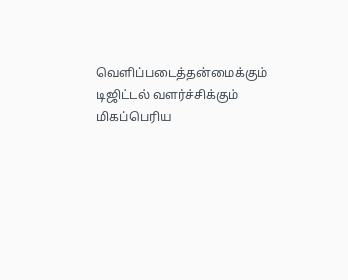வெளிப்படைத்தன்மைக்கும் டிஜிட்டல் வளர்ச்சிக்கும் மிகப்பெரிய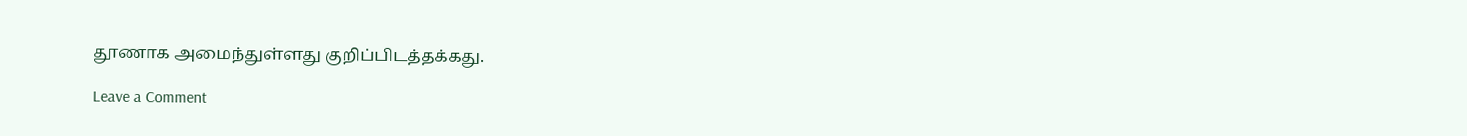தூணாக அமைந்துள்ளது குறிப்பிடத்தக்கது.

Leave a Comment